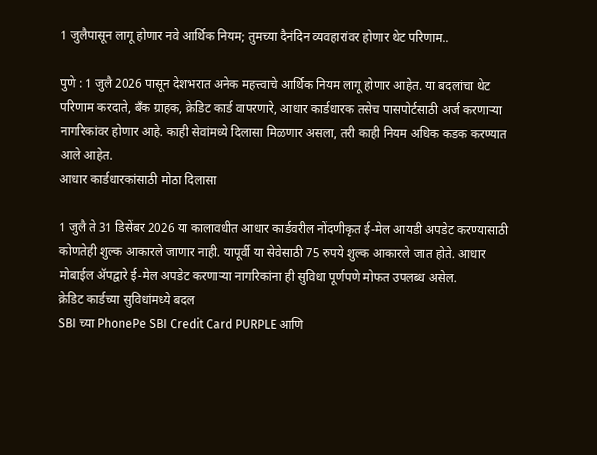1 जुलैपासून लागू होणार नवे आर्थिक नियम; तुमच्या दैनंदिन व्यवहारांवर होणार थेट परिणाम..

पुणे : 1 जुलै 2026 पासून देशभरात अनेक महत्त्वाचे आर्थिक नियम लागू होणार आहेत. या बदलांचा थेट परिणाम करदाते, बँक ग्राहक, क्रेडिट कार्ड वापरणारे, आधार कार्डधारक तसेच पासपोर्टसाठी अर्ज करणाऱ्या नागरिकांवर होणार आहे. काही सेवांमध्ये दिलासा मिळणार असला, तरी काही नियम अधिक कडक करण्यात आले आहेत.
आधार कार्डधारकांसाठी मोठा दिलासा

1 जुलै ते 31 डिसेंबर 2026 या कालावधीत आधार कार्डवरील नोंदणीकृत ई-मेल आयडी अपडेट करण्यासाठी कोणतेही शुल्क आकारले जाणार नाही. यापूर्वी या सेवेसाठी 75 रुपये शुल्क आकारले जात होते. आधार मोबाईल ॲपद्वारे ई-मेल अपडेट करणाऱ्या नागरिकांना ही सुविधा पूर्णपणे मोफत उपलब्ध असेल.
क्रेडिट कार्डच्या सुविधांमध्ये बदल
SBI च्या PhonePe SBI Credit Card PURPLE आणि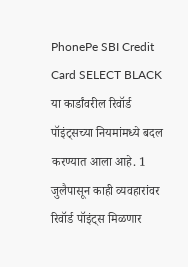PhonePe SBI Credit Card SELECT BLACK या कार्डांवरील रिवॉर्ड पॉइंट्सच्या नियमांमध्ये बदल करण्यात आला आहे. 1 जुलैपासून काही व्यवहारांवर रिवॉर्ड पॉइंट्स मिळणार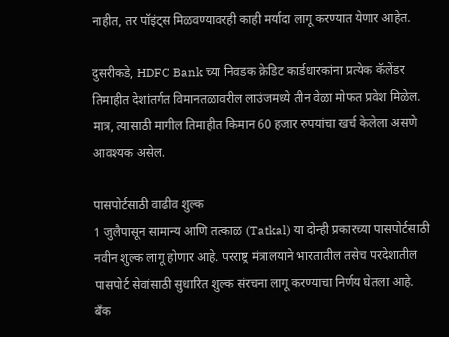नाहीत, तर पॉइंट्स मिळवण्यावरही काही मर्यादा लागू करण्यात येणार आहेत.

दुसरीकडे, HDFC Bank च्या निवडक क्रेडिट कार्डधारकांना प्रत्येक कॅलेंडर तिमाहीत देशांतर्गत विमानतळावरील लाउंजमध्ये तीन वेळा मोफत प्रवेश मिळेल. मात्र, त्यासाठी मागील तिमाहीत किमान 60 हजार रुपयांचा खर्च केलेला असणे आवश्यक असेल.

पासपोर्टसाठी वाढीव शुल्क
1 जुलैपासून सामान्य आणि तत्काळ (Tatkal) या दोन्ही प्रकारच्या पासपोर्टसाठी नवीन शुल्क लागू होणार आहे. परराष्ट्र मंत्रालयाने भारतातील तसेच परदेशातील पासपोर्ट सेवांसाठी सुधारित शुल्क संरचना लागू करण्याचा निर्णय घेतला आहे.
बँक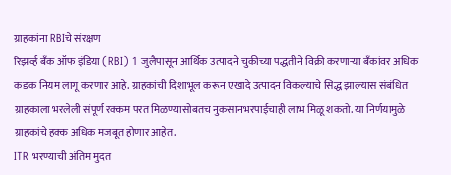ग्राहकांना RBIचे संरक्षण
रिझर्व्ह बँक ऑफ इंडिया (RBI) 1 जुलैपासून आर्थिक उत्पादने चुकीच्या पद्धतीने विक्री करणाऱ्या बँकांवर अधिक कडक नियम लागू करणार आहे. ग्राहकांची दिशाभूल करून एखादे उत्पादन विकल्याचे सिद्ध झाल्यास संबंधित ग्राहकाला भरलेली संपूर्ण रक्कम परत मिळण्यासोबतच नुकसानभरपाईचाही लाभ मिळू शकतो. या निर्णयामुळे ग्राहकांचे हक्क अधिक मजबूत होणार आहेत.
ITR भरण्याची अंतिम मुदत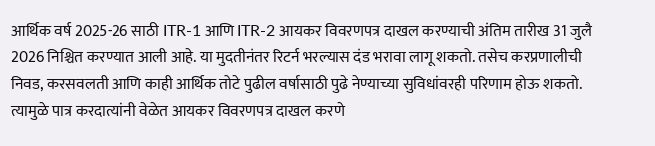आर्थिक वर्ष 2025-26 साठी ITR-1 आणि ITR-2 आयकर विवरणपत्र दाखल करण्याची अंतिम तारीख 31 जुलै 2026 निश्चित करण्यात आली आहे. या मुदतीनंतर रिटर्न भरल्यास दंड भरावा लागू शकतो. तसेच करप्रणालीची निवड, करसवलती आणि काही आर्थिक तोटे पुढील वर्षासाठी पुढे नेण्याच्या सुविधांवरही परिणाम होऊ शकतो. त्यामुळे पात्र करदात्यांनी वेळेत आयकर विवरणपत्र दाखल करणे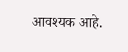आवश्यक आहे.